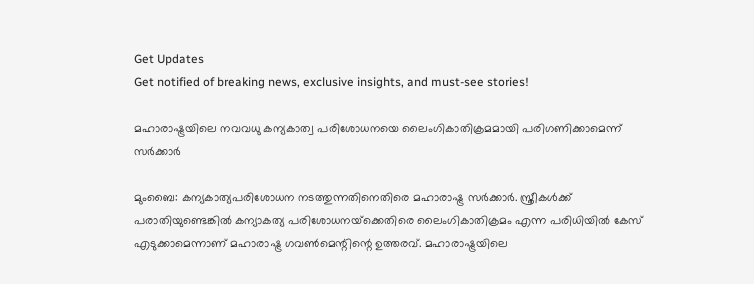Get Updates
Get notified of breaking news, exclusive insights, and must-see stories!

മഹാരാഷ്ട്രയിലെ നവവധു കന്യകാത്വ പരിശോധനയെ ലൈംഗികാതിക്രമമായി പരിഗണിക്കാമെന്ന് സര്‍ക്കാര്‍

മുംബൈ: കന്യകാത്യപരിശോധന നടത്തുന്നതിനെതിരെ മഹാരാഷ്ട്ര സര്‍ക്കാര്‍. സ്ത്രീകള്‍ക്ക് പരാതിയുണ്ടെങ്കില്‍ കന്യാകത്യ പരിശോധനയ്‌ക്കെതിരെ ലൈംഗികാതിക്രമം എന്ന പരിധിയില്‍ കേസ് എടുക്കാമെന്നാണ് മഹാരാഷ്ട്ര ഗവണ്‍മെന്റിന്റെ ഉത്തരവ്. മഹാരാഷ്ട്രയിലെ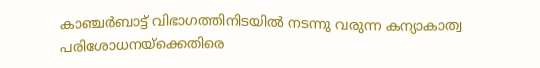കാഞ്ചര്‍ബാട്ട് വിഭാഗത്തിനിടയില്‍ നടന്നു വരുന്ന കന്യാകാത്വ പരിശോധനയ്‌ക്കെതിരെ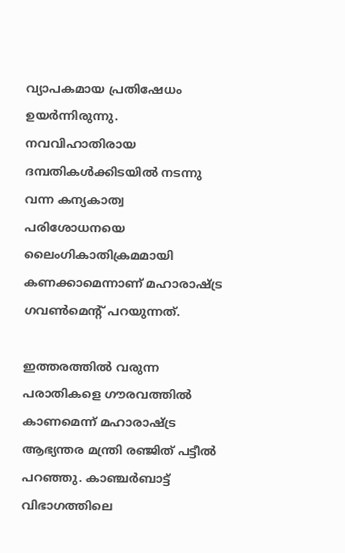വ്യാപകമായ പ്രതിഷേധം ഉയര്‍ന്നിരുന്നു. നവവിഹാതിരായ ദമ്പതികള്‍ക്കിടയില്‍ നടന്നു വന്ന കന്യകാത്വ പരിശോധനയെ ലൈംഗികാതിക്രമമായി കണക്കാമെന്നാണ് മഹാരാഷ്ട്ര ഗവണ്‍മെന്റ് പറയുന്നത്.

ഇത്തരത്തില്‍ വരുന്ന പരാതികളെ ഗൗരവത്തില്‍ കാണമെന്ന് മഹാരാഷ്ട്ര ആഭ്യന്തര മന്ത്രി രഞ്ജിത് പട്ടീല്‍ പറഞ്ഞു. കാഞ്ചര്‍ബാട്ട് വിഭാഗത്തിലെ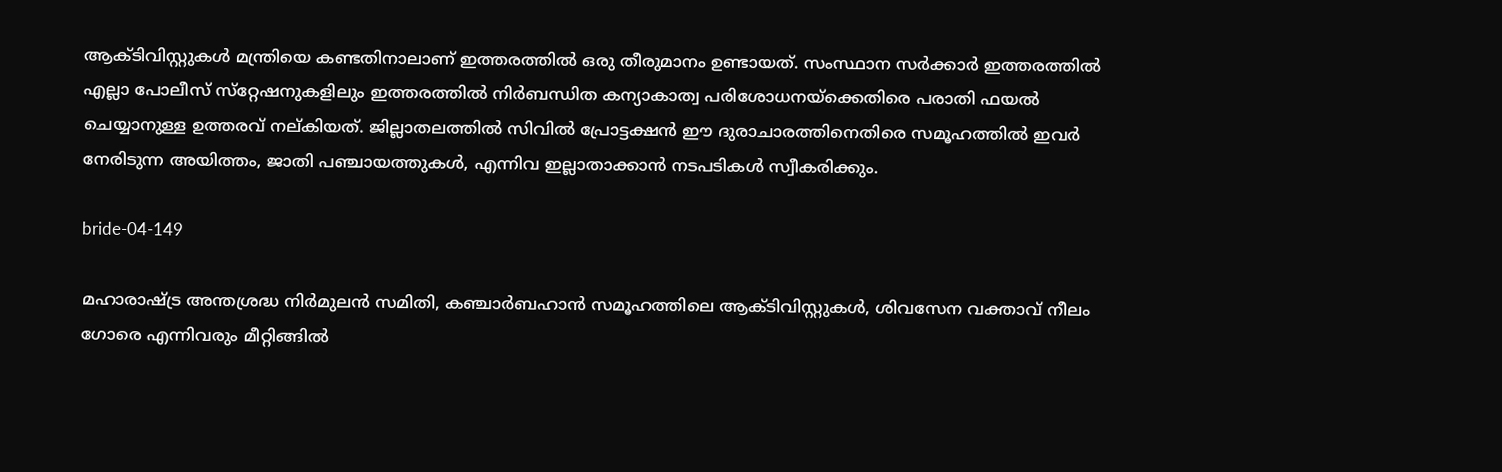ആക്ടിവിസ്റ്റുകള്‍ മന്ത്രിയെ കണ്ടതിനാലാണ് ഇത്തരത്തില്‍ ഒരു തീരുമാനം ഉണ്ടായത്. സംസ്ഥാന സര്‍ക്കാര്‍ ഇത്തരത്തില്‍ എല്ലാ പോലീസ് സ്‌റ്റേഷനുകളിലും ഇത്തരത്തില്‍ നിര്‍ബന്ധിത കന്യാകാത്വ പരിശോധനയ്‌ക്കെതിരെ പരാതി ഫയല്‍ ചെയ്യാനുള്ള ഉത്തരവ് നല്കിയത്. ജില്ലാതലത്തില്‍ സിവില്‍ പ്രോട്ടക്ഷന്‍ ഈ ദുരാചാരത്തിനെതിരെ സമൂഹത്തില്‍ ഇവര്‍ നേരിടുന്ന അയിത്തം, ജാതി പഞ്ചായത്തുകള്‍, എന്നിവ ഇല്ലാതാക്കാന്‍ നടപടികള്‍ സ്വീകരിക്കും.

bride-04-149

മഹാരാഷ്ട്ര അന്തശ്രദ്ധ നിര്‍മുലന്‍ സമിതി, കഞ്ചാര്‍ബഹാന്‍ സമൂഹത്തിലെ ആക്ടിവിസ്റ്റുകള്‍, ശിവസേന വക്താവ് നീലം ഗോരെ എന്നിവരും മീറ്റിങ്ങില്‍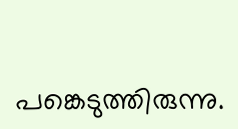പങ്കെടുത്തിരുന്നു.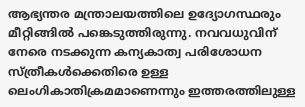ആഭ്യന്തര മന്ത്രാലയത്തിലെ ഉദ്യോഗസ്ഥരും മീറ്റിങ്ങില്‍ പങ്കെടുത്തിരുന്നു. നവവധുവിന് നേരെ നടക്കുന്ന കന്യകാത്വ പരിശോധന സ്ത്രീകള്‍ക്കെതിരെ ഉള്ള ലെംഗികാതിക്രമമാണെന്നും ഇത്തരത്തിലുള്ള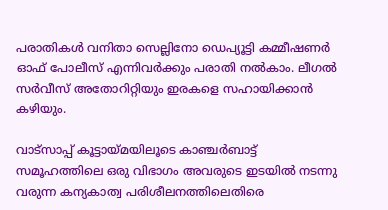പരാതികള്‍ വനിതാ സെല്ലിനോ ഡെപ്യൂട്ടി കമ്മീഷണര്‍ ഓഫ് പോലീസ് എന്നിവര്‍ക്കും പരാതി നല്‍കാം. ലീഗല്‍ സര്‍വീസ് അതോറിറ്റിയും ഇരകളെ സഹായിക്കാന്‍ കഴിയും.

വാട്‌സാപ്പ് കൂട്ടായ്മയിലൂടെ കാഞ്ചര്‍ബാട്ട് സമൂഹത്തിലെ ഒരു വിഭാഗം അവരുടെ ഇടയില്‍ നടന്നു വരുന്ന കന്യകാത്വ പരിശീലനത്തിലെതിരെ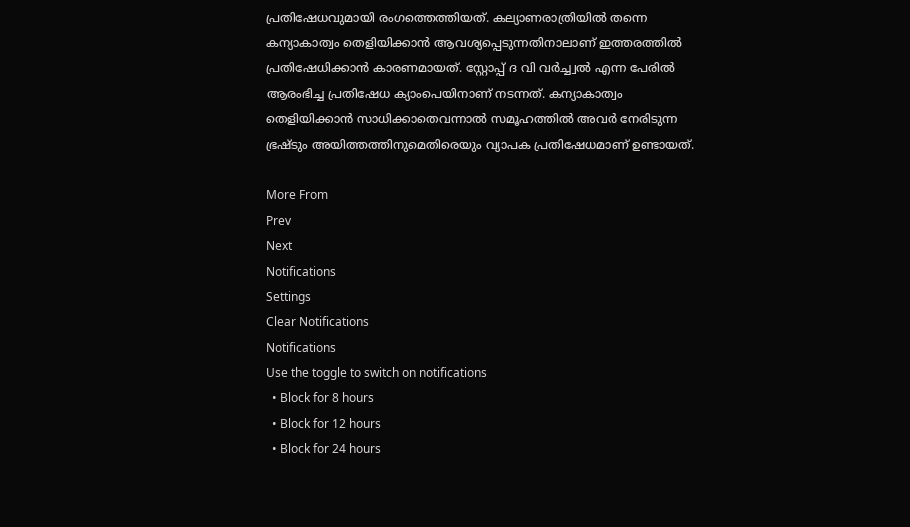പ്രതിഷേധവുമായി രംഗത്തെത്തിയത്. കല്യാണരാത്രിയില്‍ തന്നെ കന്യാകാത്വം തെളിയിക്കാന്‍ ആവശ്യപ്പെടുന്നതിനാലാണ് ഇത്തരത്തില്‍ പ്രതിഷേധിക്കാന്‍ കാരണമായത്. സ്റ്റോപ്പ് ദ വി വര്‍ച്ച്വല്‍ എന്ന പേരില്‍ ആരംഭിച്ച പ്രതിഷേധ ക്യാംപെയിനാണ് നടന്നത്. കന്യാകാത്വം തെളിയിക്കാന്‍ സാധിക്കാതെവന്നാല്‍ സമൂഹത്തില്‍ അവര്‍ നേരിടുന്ന ഭ്രഷ്ടും അയിത്തത്തിനുമെതിരെയും വ്യാപക പ്രതിഷേധമാണ് ഉണ്ടായത്.

More From
Prev
Next
Notifications
Settings
Clear Notifications
Notifications
Use the toggle to switch on notifications
  • Block for 8 hours
  • Block for 12 hours
  • Block for 24 hours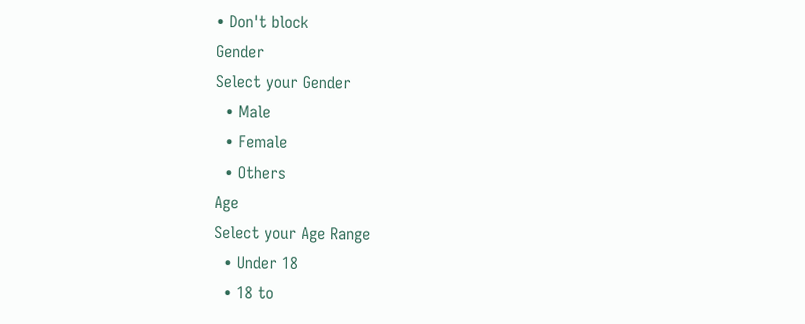• Don't block
Gender
Select your Gender
  • Male
  • Female
  • Others
Age
Select your Age Range
  • Under 18
  • 18 to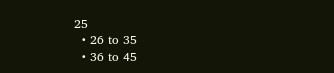25
  • 26 to 35
  • 36 to 45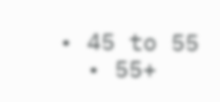• 45 to 55
  • 55+